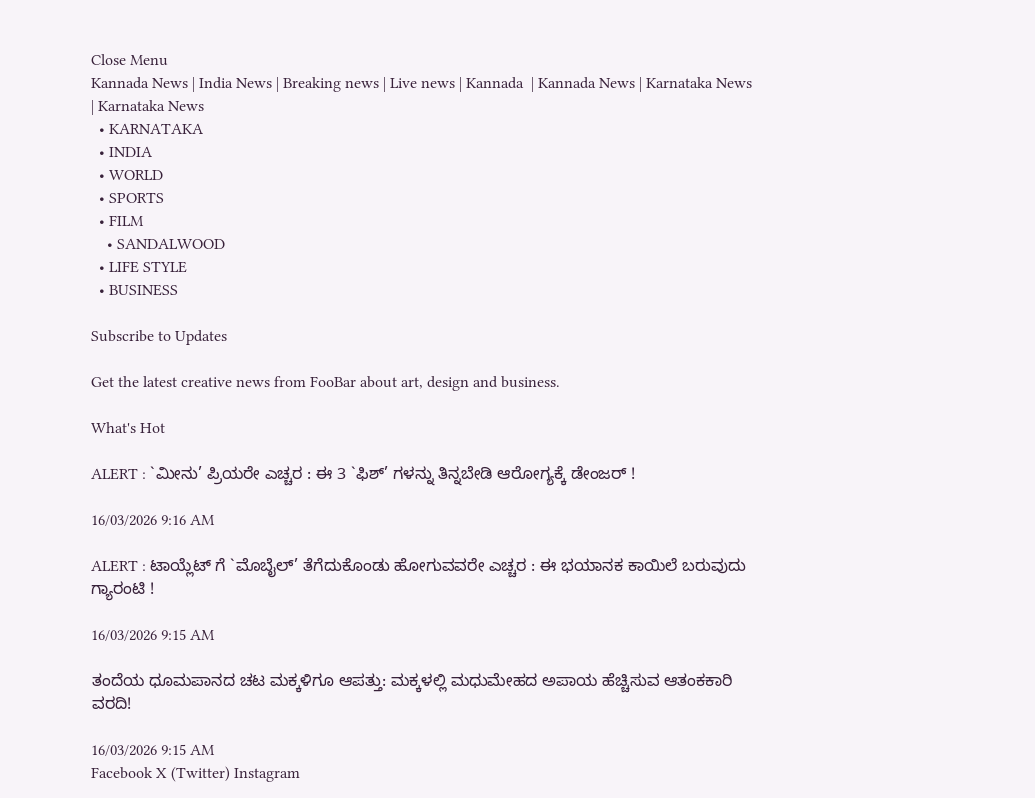Close Menu
Kannada News | India News | Breaking news | Live news | Kannada  | Kannada News | Karnataka News | Karnataka News
  • KARNATAKA
  • INDIA
  • WORLD
  • SPORTS
  • FILM
    • SANDALWOOD
  • LIFE STYLE
  • BUSINESS

Subscribe to Updates

Get the latest creative news from FooBar about art, design and business.

What's Hot

ALERT : `ಮೀನು’ ಪ್ರಿಯರೇ ಎಚ್ಚರ : ಈ 3 `ಫಿಶ್’ ಗಳನ್ನು ತಿನ್ನಬೇಡಿ ಆರೋಗ್ಯಕ್ಕೆ ಡೇಂಜರ್ !

16/03/2026 9:16 AM

ALERT : ಟಾಯ್ಲೆಟ್ ಗೆ `ಮೊಬೈಲ್’ ತೆಗೆದುಕೊಂಡು ಹೋಗುವವರೇ ಎಚ್ಚರ : ಈ ಭಯಾನಕ ಕಾಯಿಲೆ ಬರುವುದು ಗ್ಯಾರಂಟಿ !

16/03/2026 9:15 AM

ತಂದೆಯ ಧೂಮಪಾನದ ಚಟ ಮಕ್ಕಳಿಗೂ ಆಪತ್ತು: ಮಕ್ಕಳಲ್ಲಿ ಮಧುಮೇಹದ ಅಪಾಯ ಹೆಚ್ಚಿಸುವ ಆತಂಕಕಾರಿ ವರದಿ!

16/03/2026 9:15 AM
Facebook X (Twitter) Instagram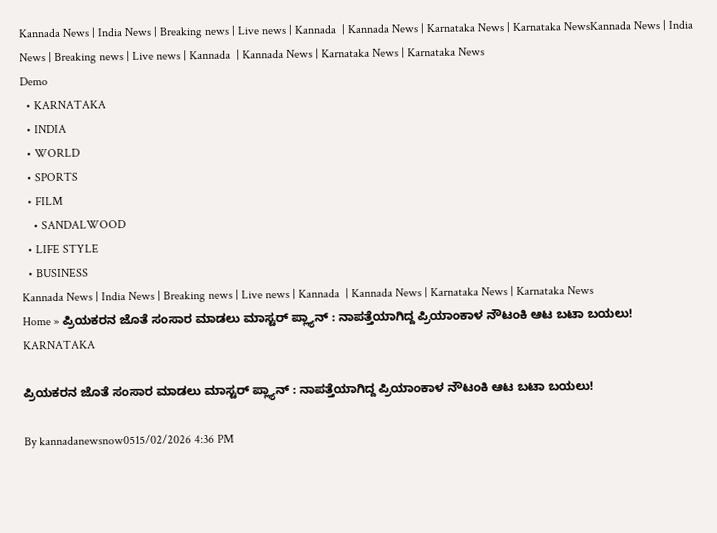Kannada News | India News | Breaking news | Live news | Kannada  | Kannada News | Karnataka News | Karnataka NewsKannada News | India News | Breaking news | Live news | Kannada  | Kannada News | Karnataka News | Karnataka News
Demo
  • KARNATAKA
  • INDIA
  • WORLD
  • SPORTS
  • FILM
    • SANDALWOOD
  • LIFE STYLE
  • BUSINESS
Kannada News | India News | Breaking news | Live news | Kannada  | Kannada News | Karnataka News | Karnataka News
Home » ಪ್ರಿಯಕರನ ಜೊತೆ ಸಂಸಾರ ಮಾಡಲು ಮಾಸ್ಟರ್ ಪ್ಲ್ಯಾನ್‌ : ನಾಪತ್ತೆಯಾಗಿದ್ದ ಪ್ರಿಯಾಂಕಾಳ ನೌಟಂಕಿ ಆಟ ಬಟಾ ಬಯಲು!
KARNATAKA

ಪ್ರಿಯಕರನ ಜೊತೆ ಸಂಸಾರ ಮಾಡಲು ಮಾಸ್ಟರ್ ಪ್ಲ್ಯಾನ್‌ : ನಾಪತ್ತೆಯಾಗಿದ್ದ ಪ್ರಿಯಾಂಕಾಳ ನೌಟಂಕಿ ಆಟ ಬಟಾ ಬಯಲು!

By kannadanewsnow0515/02/2026 4:36 PM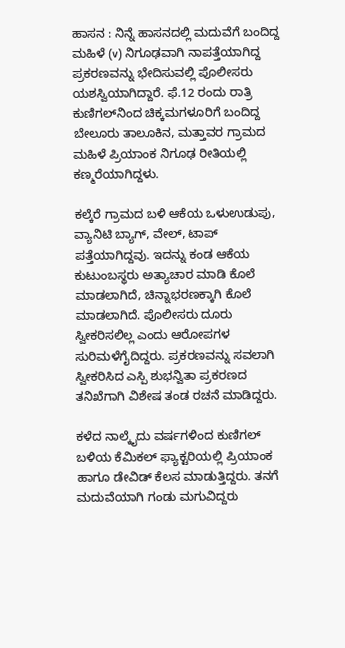ಹಾಸನ : ನಿನ್ನೆ ಹಾಸನದಲ್ಲಿ ಮದುವೆಗೆ ಬಂದಿದ್ದ ಮಹಿಳೆ (v) ನಿಗೂಢವಾಗಿ ನಾಪತ್ತೆಯಾಗಿದ್ದ ಪ್ರಕರಣವನ್ನು ಭೇದಿಸುವಲ್ಲಿ ಪೊಲೀಸರು ಯಶಸ್ವಿಯಾಗಿದ್ದಾರೆ. ಫೆ.12 ರಂದು ರಾತ್ರಿ ಕುಣಿಗಲ್‌ನಿಂದ ಚಿಕ್ಕಮಗಳೂರಿಗೆ ಬಂದಿದ್ದ ಬೇಲೂರು ತಾಲೂಕಿನ, ಮತ್ತಾವರ ಗ್ರಾಮದ ಮಹಿಳೆ ಪ್ರಿಯಾಂಕ ನಿಗೂಢ ರೀತಿಯಲ್ಲಿ ಕಣ್ಮರೆಯಾಗಿದ್ದಳು.

ಕಲ್ಕೆರೆ ಗ್ರಾಮದ ಬಳಿ ಆಕೆಯ ಒಳುಉಡುಪು, ವ್ಯಾನಿಟಿ ಬ್ಯಾಗ್, ವೇಲ್, ಟಾಪ್ ಪತ್ತೆಯಾಗಿದ್ದವು. ಇದನ್ನು ಕಂಡ ಆಕೆಯ ಕುಟುಂಬಸ್ಥರು ಅತ್ಯಾಚಾರ ಮಾಡಿ‌ ಕೊಲೆ ಮಾಡಲಾಗಿದೆ, ಚಿನ್ನಾಭರಣಕ್ಕಾಗಿ ಕೊಲೆ ಮಾಡಲಾಗಿದೆ. ಪೊಲೀಸರು ದೂರು ಸ್ವೀಕರಿಸಲಿಲ್ಲ ಎಂದು ಆರೋಪಗಳ ಸುರಿಮಳೆಗೈದಿದ್ದರು. ಪ್ರಕರಣವನ್ನು ಸವಲಾಗಿ ಸ್ವೀಕರಿಸಿದ ಎಸ್ಪಿ ಶುಭನ್ವಿತಾ ಪ್ರಕರಣದ ತನಿಖೆಗಾಗಿ ವಿಶೇಷ ತಂಡ ರಚನೆ ಮಾಡಿದ್ದರು.

ಕಳೆದ ನಾಲ್ಕೈದು ವರ್ಷಗಳಿಂದ ಕುಣಿಗಲ್ ಬಳಿಯ ಕೆಮಿಕಲ್ ಫ್ಯಾಕ್ಟರಿಯಲ್ಲಿ ಪ್ರಿಯಾಂಕ ಹಾಗೂ ಡೇವಿಡ್ ಕೆಲಸ ಮಾಡುತ್ತಿದ್ದರು. ತನಗೆ ಮದುವೆಯಾಗಿ ಗಂಡು ಮಗುವಿದ್ದರು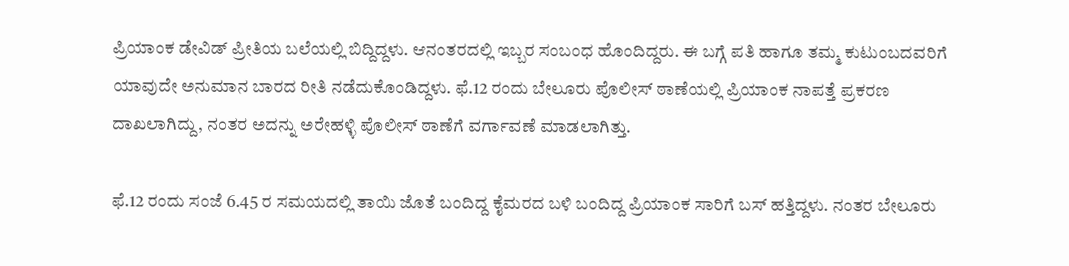ಪ್ರಿಯಾಂಕ ಡೇವಿಡ್ ಪ್ರೀತಿಯ ಬಲೆಯಲ್ಲಿ ಬಿದ್ದಿದ್ದಳು. ಆನಂತರದಲ್ಲಿ ಇಬ್ಬರ ಸಂಬಂಧ ಹೊಂದಿದ್ದರು. ಈ ಬಗ್ಗೆ ಪತಿ ಹಾಗೂ ತಮ್ಮ ಕುಟುಂಬದವರಿಗೆ ಯಾವುದೇ ಅನುಮಾನ ಬಾರದ ರೀತಿ ನಡೆದುಕೊಂಡಿದ್ದಳು. ಫೆ.12 ರಂದು ಬೇಲೂರು ಪೊಲೀಸ್ ಠಾಣೆಯಲ್ಲಿ ಪ್ರಿಯಾಂಕ ನಾಪತ್ತೆ ಪ್ರಕರಣ ದಾಖಲಾಗಿದ್ದು, ನಂತರ ಅದನ್ನು ಅರೇಹಳ್ಳಿ ಪೊಲೀಸ್ ಠಾಣೆಗೆ ವರ್ಗಾವಣೆ ಮಾಡಲಾಗಿತ್ತು.

ಫೆ.12 ರಂದು ಸಂಜೆ 6.45 ರ ಸಮಯದಲ್ಲಿ ತಾಯಿ ಜೊತೆ ಬಂದಿದ್ದ ಕೈಮರದ ಬಳಿ ಬಂದಿದ್ದ ಪ್ರಿಯಾಂಕ ಸಾರಿಗೆ ಬಸ್ ಹತ್ತಿದ್ದಳು. ನಂತರ ಬೇಲೂರು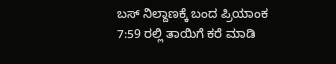ಬಸ್ ನಿಲ್ದಾಣಕ್ಕೆ ಬಂದ ಪ್ರಿಯಾಂಕ 7:59 ರಲ್ಲಿ ತಾಯಿಗೆ ಕರೆ ಮಾಡಿ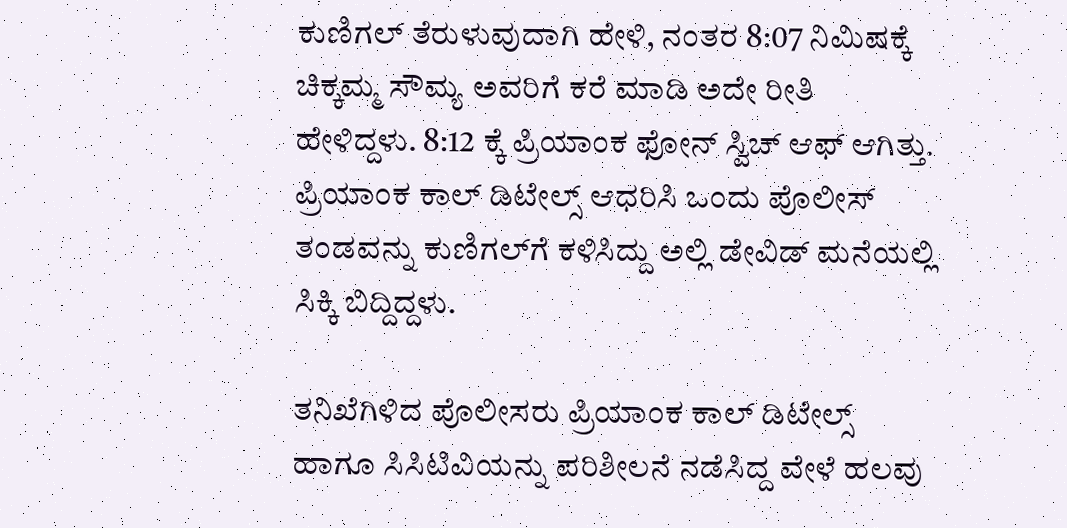ಕುಣಿಗಲ್ ತೆರುಳುವುದಾಗಿ ಹೇಳಿ, ನಂತರ 8:07 ನಿಮಿಷಕ್ಕೆ ಚಿಕ್ಕಮ್ಮ ಸೌಮ್ಯ ಅವರಿಗೆ ಕರೆ ಮಾಡಿ ಅದೇ ರೀತಿ ಹೇಳಿದ್ದಳು. 8:12 ಕ್ಕೆ ಪ್ರಿಯಾಂಕ ಫೋನ್ ಸ್ವಿಚ್ ಆಫ್ ಆಗಿತ್ತು. ಪ್ರಿಯಾಂಕ ಕಾಲ್ ಡಿಟೇಲ್ಸ್ ಆಧರಿಸಿ ಒಂದು ಪೊಲೀಸ್ ತಂಡವನ್ನು ಕುಣಿಗಲ್‌ಗೆ ಕಳಿಸಿದ್ದು ಅಲ್ಲಿ ಡೇವಿಡ್ ಮನೆಯಲ್ಲಿ ಸಿಕ್ಕಿ ಬಿದ್ದಿದ್ದಳು.

ತನಿಖೆಗಿಳಿದ ಪೊಲೀಸರು ಪ್ರಿಯಾಂಕ ಕಾಲ್ ಡಿಟೇಲ್ಸ್ ಹಾಗೂ ಸಿಸಿಟಿವಿಯನ್ನು ಪರಿಶೀಲನೆ ನಡೆಸಿದ್ದ ವೇಳೆ ಹಲವು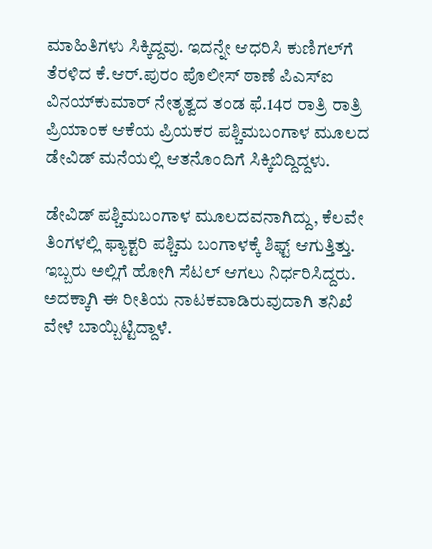ಮಾಹಿತಿಗಳು ಸಿಕ್ಕಿದ್ದವು. ಇದನ್ನೇ ಆಧರಿಸಿ ಕುಣಿಗಲ್‌ಗೆ ತೆರಳಿದ ಕೆ.ಆರ್.ಪುರಂ ಪೊಲೀಸ್ ಠಾಣೆ ಪಿಎಸ್‌ಐ ವಿನಯ್‌ಕುಮಾರ್ ನೇತೃತ್ವದ ತಂಡ ಫೆ.14ರ ರಾತ್ರಿ ರಾತ್ರಿ ಪ್ರಿಯಾಂಕ ಆಕೆಯ ಪ್ರಿಯಕರ ಪಶ್ಚಿಮಬಂಗಾಳ ಮೂಲದ ಡೇವಿಡ್ ಮನೆಯಲ್ಲಿ ಆತನೊಂದಿಗೆ ಸಿಕ್ಕಿಬಿದ್ದಿದ್ದಳು.

ಡೇವಿಡ್ ಪಶ್ಚಿಮಬಂಗಾಳ ಮೂಲದವನಾಗಿದ್ದು, ಕೆಲವೇ ತಿಂಗಳಲ್ಲಿ ಫ್ಯಾಕ್ಟರಿ ಪಶ್ಚಿಮ‌ ಬಂಗಾಳಕ್ಕೆ ಶಿಫ್ಟ್ ಆಗುತ್ತಿತ್ತು. ಇಬ್ಬರು ಅಲ್ಲಿಗೆ ಹೋಗಿ ಸೆಟಲ್ ಆಗಲು ನಿರ್ಧರಿಸಿದ್ದರು. ಅದಕ್ಕಾಗಿ ಈ ರೀತಿಯ ನಾಟಕವಾಡಿರುವುದಾಗಿ ತನಿಖೆ ವೇಳೆ ಬಾಯ್ಬಿಟ್ಟಿದ್ದಾಳೆ.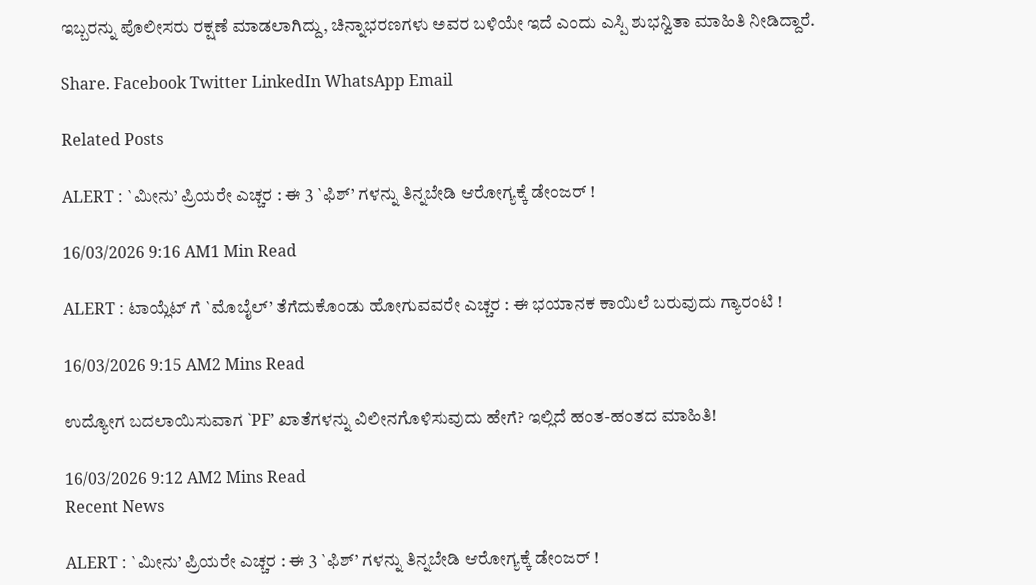ಇಬ್ಬರನ್ನು ಪೊಲೀಸರು ರಕ್ಷಣೆ ಮಾಡಲಾಗಿದ್ದು, ಚಿನ್ನಾಭರಣಗಳು ಅವರ ಬಳಿಯೇ ಇದೆ ಎಂದು ಎಸ್ಪಿ ಶುಭನ್ವಿತಾ ಮಾಹಿತಿ ನೀಡಿದ್ದಾರೆ.

Share. Facebook Twitter LinkedIn WhatsApp Email

Related Posts

ALERT : `ಮೀನು’ ಪ್ರಿಯರೇ ಎಚ್ಚರ : ಈ 3 `ಫಿಶ್’ ಗಳನ್ನು ತಿನ್ನಬೇಡಿ ಆರೋಗ್ಯಕ್ಕೆ ಡೇಂಜರ್ !

16/03/2026 9:16 AM1 Min Read

ALERT : ಟಾಯ್ಲೆಟ್ ಗೆ `ಮೊಬೈಲ್’ ತೆಗೆದುಕೊಂಡು ಹೋಗುವವರೇ ಎಚ್ಚರ : ಈ ಭಯಾನಕ ಕಾಯಿಲೆ ಬರುವುದು ಗ್ಯಾರಂಟಿ !

16/03/2026 9:15 AM2 Mins Read

ಉದ್ಯೋಗ ಬದಲಾಯಿಸುವಾಗ `PF’ ಖಾತೆಗಳನ್ನು ವಿಲೀನಗೊಳಿಸುವುದು ಹೇಗೆ? ಇಲ್ಲಿದೆ ಹಂತ-ಹಂತದ ಮಾಹಿತಿ!

16/03/2026 9:12 AM2 Mins Read
Recent News

ALERT : `ಮೀನು’ ಪ್ರಿಯರೇ ಎಚ್ಚರ : ಈ 3 `ಫಿಶ್’ ಗಳನ್ನು ತಿನ್ನಬೇಡಿ ಆರೋಗ್ಯಕ್ಕೆ ಡೇಂಜರ್ !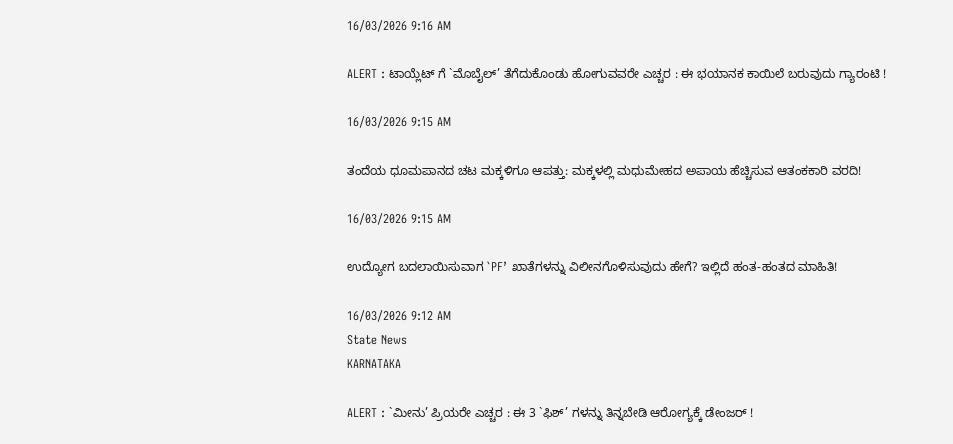16/03/2026 9:16 AM

ALERT : ಟಾಯ್ಲೆಟ್ ಗೆ `ಮೊಬೈಲ್’ ತೆಗೆದುಕೊಂಡು ಹೋಗುವವರೇ ಎಚ್ಚರ : ಈ ಭಯಾನಕ ಕಾಯಿಲೆ ಬರುವುದು ಗ್ಯಾರಂಟಿ !

16/03/2026 9:15 AM

ತಂದೆಯ ಧೂಮಪಾನದ ಚಟ ಮಕ್ಕಳಿಗೂ ಆಪತ್ತು: ಮಕ್ಕಳಲ್ಲಿ ಮಧುಮೇಹದ ಅಪಾಯ ಹೆಚ್ಚಿಸುವ ಆತಂಕಕಾರಿ ವರದಿ!

16/03/2026 9:15 AM

ಉದ್ಯೋಗ ಬದಲಾಯಿಸುವಾಗ `PF’ ಖಾತೆಗಳನ್ನು ವಿಲೀನಗೊಳಿಸುವುದು ಹೇಗೆ? ಇಲ್ಲಿದೆ ಹಂತ-ಹಂತದ ಮಾಹಿತಿ!

16/03/2026 9:12 AM
State News
KARNATAKA

ALERT : `ಮೀನು’ ಪ್ರಿಯರೇ ಎಚ್ಚರ : ಈ 3 `ಫಿಶ್’ ಗಳನ್ನು ತಿನ್ನಬೇಡಿ ಆರೋಗ್ಯಕ್ಕೆ ಡೇಂಜರ್ !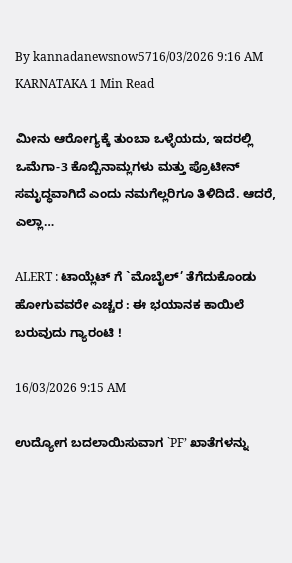By kannadanewsnow5716/03/2026 9:16 AM KARNATAKA 1 Min Read

ಮೀನು ಆರೋಗ್ಯಕ್ಕೆ ತುಂಬಾ ಒಳ್ಳೆಯದು, ಇದರಲ್ಲಿ ಒಮೆಗಾ-3 ಕೊಬ್ಬಿನಾಮ್ಲಗಳು ಮತ್ತು ಪ್ರೊಟೀನ್ ಸಮೃದ್ಧವಾಗಿದೆ ಎಂದು ನಮಗೆಲ್ಲರಿಗೂ ತಿಳಿದಿದೆ. ಆದರೆ, ಎಲ್ಲಾ…

ALERT : ಟಾಯ್ಲೆಟ್ ಗೆ `ಮೊಬೈಲ್’ ತೆಗೆದುಕೊಂಡು ಹೋಗುವವರೇ ಎಚ್ಚರ : ಈ ಭಯಾನಕ ಕಾಯಿಲೆ ಬರುವುದು ಗ್ಯಾರಂಟಿ !

16/03/2026 9:15 AM

ಉದ್ಯೋಗ ಬದಲಾಯಿಸುವಾಗ `PF’ ಖಾತೆಗಳನ್ನು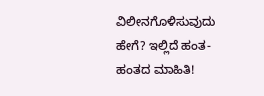ವಿಲೀನಗೊಳಿಸುವುದು ಹೇಗೆ? ಇಲ್ಲಿದೆ ಹಂತ-ಹಂತದ ಮಾಹಿತಿ!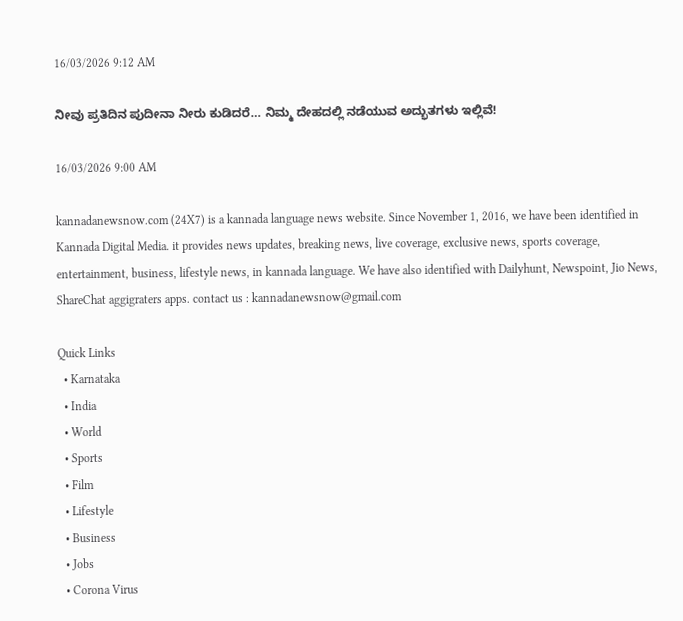16/03/2026 9:12 AM

ನೀವು ಪ್ರತಿದಿನ ಪುದೀನಾ ನೀರು ಕುಡಿದರೆ… ನಿಮ್ಮ ದೇಹದಲ್ಲಿ ನಡೆಯುವ ಅದ್ಭುತಗಳು ಇಲ್ಲಿವೆ!

16/03/2026 9:00 AM

kannadanewsnow.com (24X7) is a kannada language news website. Since November 1, 2016, we have been identified in Kannada Digital Media. it provides news updates, breaking news, live coverage, exclusive news, sports coverage, entertainment, business, lifestyle news, in kannada language. We have also identified with Dailyhunt, Newspoint, Jio News, ShareChat aggigraters apps. contact us : kannadanewsnow@gmail.com

Quick Links
  • Karnataka
  • India
  • World
  • Sports
  • Film
  • Lifestyle
  • Business
  • Jobs
  • Corona Virus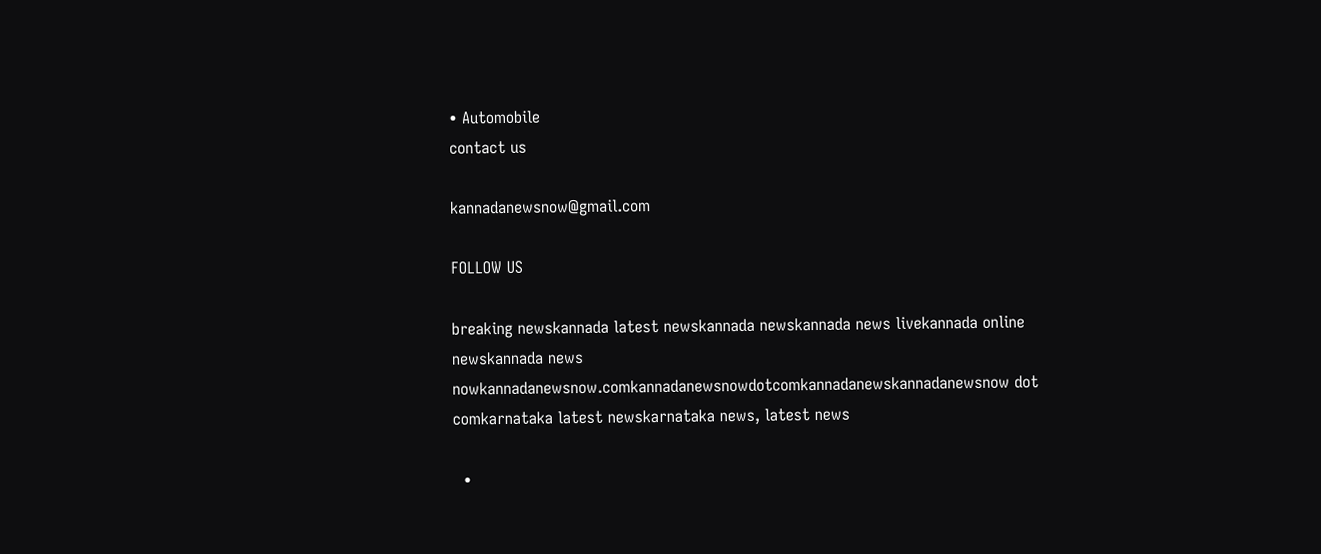• Automobile
contact us

kannadanewsnow@gmail.com

FOLLOW US

breaking newskannada latest newskannada newskannada news livekannada online newskannada news nowkannadanewsnow.comkannadanewsnowdotcomkannadanewskannadanewsnow dot comkarnataka latest newskarnataka news, latest news

  •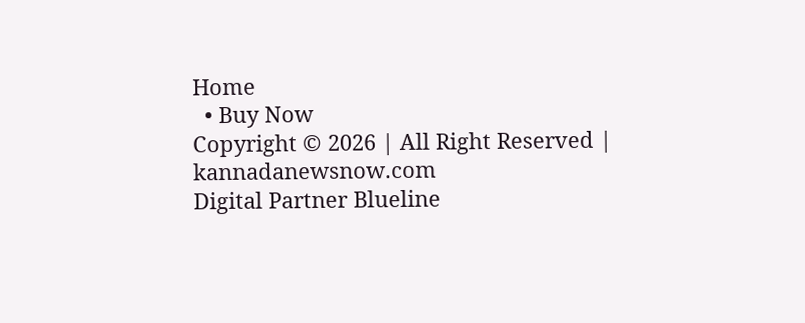Home
  • Buy Now
Copyright © 2026 | All Right Reserved | kannadanewsnow.com
Digital Partner Blueline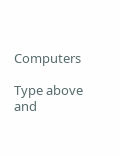Computers

Type above and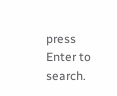press Enter to search.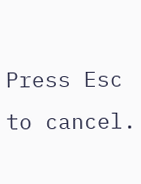Press Esc to cancel.